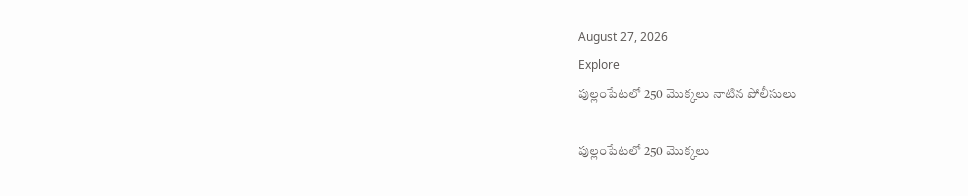August 27, 2026
Explore
పుల్లంపేటలో 250 మొక్కలు నాటిన పోలీసులు

పుల్లంపేటలో 250 మొక్కలు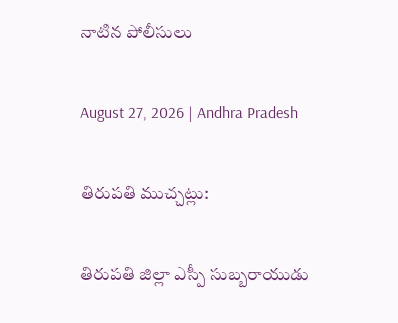నాటిన పోలీసులు

August 27, 2026 | Andhra Pradesh

తిరుపతి ముచ్చట్లు:

తిరుపతి జిల్లా ఎస్పీ సుబ్బరాయుడు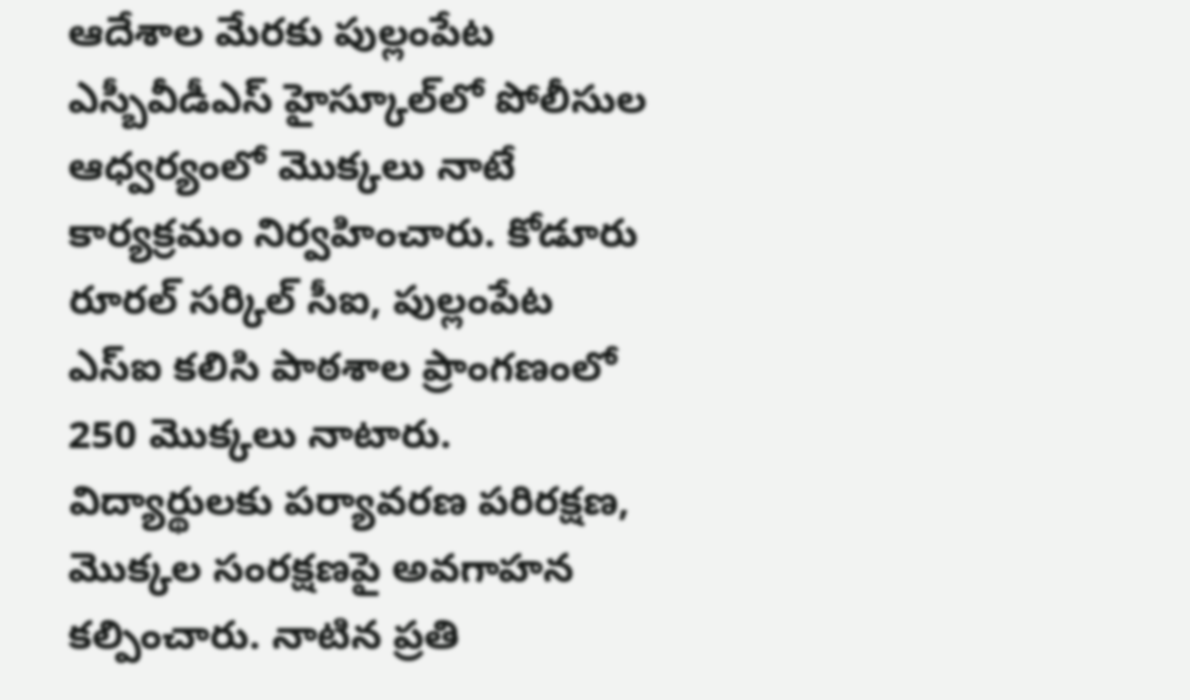ఆదేశాల మేరకు పుల్లంపేట ఎస్బీవీడీఎస్ హైస్కూల్‌లో పోలీసుల ఆధ్వర్యంలో మొక్కలు నాటే కార్యక్రమం నిర్వహించారు. కోడూరు రూరల్ సర్కిల్ సీఐ, పుల్లంపేట ఎస్‌ఐ కలిసి పాఠశాల ప్రాంగణంలో 250 మొక్కలు నాటారు. విద్యార్థులకు పర్యావరణ పరిరక్షణ, మొక్కల సంరక్షణపై అవగాహన కల్పించారు. నాటిన ప్రతి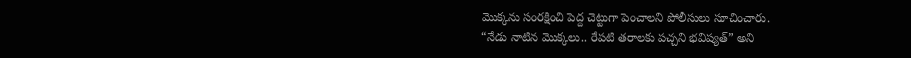మొక్కను సంరక్షించి పెద్ద చెట్టుగా పెంచాలని పోలీసులు సూచించారు.
“నేడు నాటిన మొక్కలు.. రేపటి తరాలకు పచ్చని భవిష్యత్” అని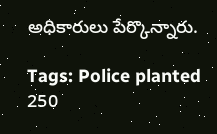అధికారులు పేర్కొన్నారు.

Tags: Police planted 250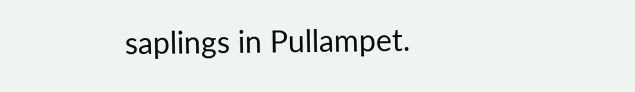saplings in Pullampet.